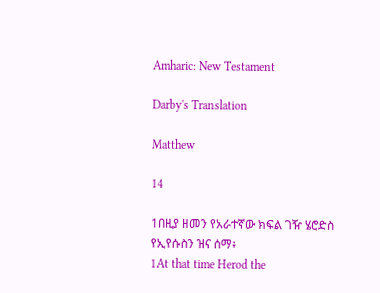Amharic: New Testament

Darby's Translation

Matthew

14

1በዚያ ዘመን የአራተኛው ክፍል ገዥ ሄሮድስ የኢየሱስን ዝና ሰማ፥
1At that time Herod the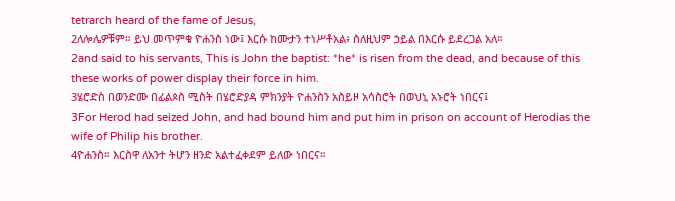tetrarch heard of the fame of Jesus,
2ለሎሌዎቹም። ይህ መጥምቁ ዮሐንስ ነው፤ እርሱ ከሙታን ተነሥቶአል፥ ስለዚህም ኃይል በእርሱ ይደረጋል አለ።
2and said to his servants, This is John the baptist: *he* is risen from the dead, and because of this these works of power display their force in him.
3ሄሮድስ በወንድሙ በፊልጶስ ሚስት በሄሮድያዳ ምክንያት ዮሐንስን አስይዞ አሳስሮት በወህኒ አኑሮት ነበርና፤
3For Herod had seized John, and had bound him and put him in prison on account of Herodias the wife of Philip his brother.
4ዮሐንስ። እርስዋ ለአንተ ትሆን ዘንድ አልተፈቀደም ይለው ነበርና።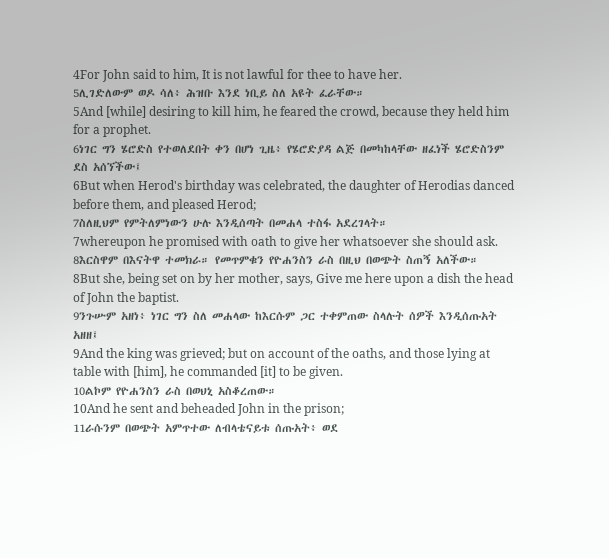4For John said to him, It is not lawful for thee to have her.
5ሊገድለውም ወዶ ሳለ፥ ሕዝቡ እንደ ነቢይ ስለ አዩት ፈራቸው።
5And [while] desiring to kill him, he feared the crowd, because they held him for a prophet.
6ነገር ግን ሄሮድስ የተወለደበት ቀን በሆነ ጊዜ፥ የሄሮድያዳ ልጅ በመካከላቸው ዘፈነች ሄሮድስንም ደስ አሰኘችው፤
6But when Herod's birthday was celebrated, the daughter of Herodias danced before them, and pleased Herod;
7ስለዚህም የምትለምነውን ሁሉ እንዲሰጣት በመሐላ ተስፋ አደረገላት።
7whereupon he promised with oath to give her whatsoever she should ask.
8እርስዋም በእናትዋ ተመክራ። የመጥምቁን የዮሐንስን ራስ በዚህ በወጭት ስጠኝ አለችው።
8But she, being set on by her mother, says, Give me here upon a dish the head of John the baptist.
9ንጉሡም አዘነ፥ ነገር ግን ስለ መሐላው ከእርሱም ጋር ተቀምጠው ስላሉት ሰዎች እንዲሰጡአት አዘዘ፤
9And the king was grieved; but on account of the oaths, and those lying at table with [him], he commanded [it] to be given.
10ልኮም የዮሐንስን ራስ በወህኒ አስቆረጠው።
10And he sent and beheaded John in the prison;
11ራሱንም በወጭት አምጥተው ለብላቴናይቱ ሰጡአት፥ ወደ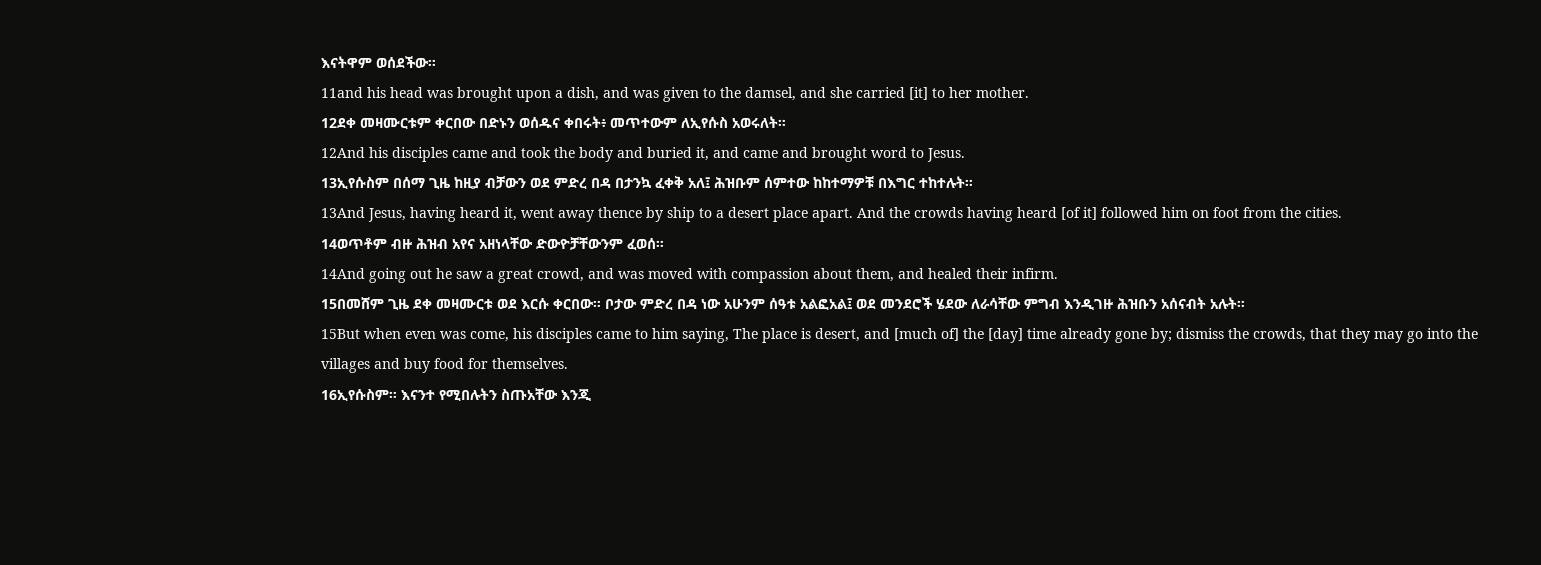እናትዋም ወሰደችው።
11and his head was brought upon a dish, and was given to the damsel, and she carried [it] to her mother.
12ደቀ መዛሙርቱም ቀርበው በድኑን ወሰዱና ቀበሩት፥ መጥተውም ለኢየሱስ አወሩለት።
12And his disciples came and took the body and buried it, and came and brought word to Jesus.
13ኢየሱስም በሰማ ጊዜ ከዚያ ብቻውን ወደ ምድረ በዳ በታንኳ ፈቀቅ አለ፤ ሕዝቡም ሰምተው ከከተማዎቹ በእግር ተከተሉት።
13And Jesus, having heard it, went away thence by ship to a desert place apart. And the crowds having heard [of it] followed him on foot from the cities.
14ወጥቶም ብዙ ሕዝብ አየና አዘነላቸው ድውዮቻቸውንም ፈወሰ።
14And going out he saw a great crowd, and was moved with compassion about them, and healed their infirm.
15በመሸም ጊዜ ደቀ መዛሙርቱ ወደ እርሱ ቀርበው። ቦታው ምድረ በዳ ነው አሁንም ሰዓቱ አልፎአል፤ ወደ መንደሮች ሄደው ለራሳቸው ምግብ እንዲገዙ ሕዝቡን አሰናብት አሉት።
15But when even was come, his disciples came to him saying, The place is desert, and [much of] the [day] time already gone by; dismiss the crowds, that they may go into the villages and buy food for themselves.
16ኢየሱስም። እናንተ የሚበሉትን ስጡአቸው እንጂ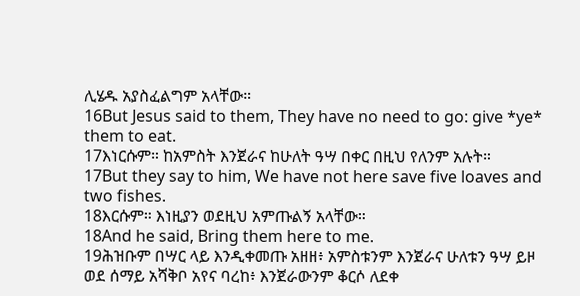ሊሄዱ አያስፈልግም አላቸው።
16But Jesus said to them, They have no need to go: give *ye* them to eat.
17እነርሱም። ከአምስት እንጀራና ከሁለት ዓሣ በቀር በዚህ የለንም አሉት።
17But they say to him, We have not here save five loaves and two fishes.
18እርሱም። እነዚያን ወደዚህ አምጡልኝ አላቸው።
18And he said, Bring them here to me.
19ሕዝቡም በሣር ላይ እንዲቀመጡ አዘዘ፥ አምስቱንም እንጀራና ሁለቱን ዓሣ ይዞ ወደ ሰማይ አሻቅቦ አየና ባረከ፥ እንጀራውንም ቆርሶ ለደቀ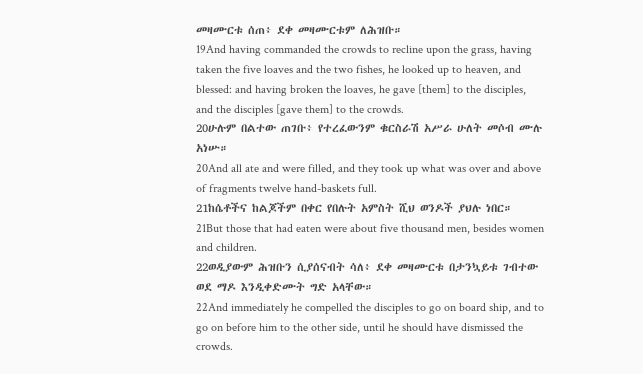መዛሙርቱ ሰጠ፥ ደቀ መዛሙርቱም ለሕዝቡ።
19And having commanded the crowds to recline upon the grass, having taken the five loaves and the two fishes, he looked up to heaven, and blessed: and having broken the loaves, he gave [them] to the disciples, and the disciples [gave them] to the crowds.
20ሁሉም በልተው ጠገቡ፥ የተረፈውንም ቁርስራሽ አሥራ ሁለት መሶብ ሙሉ አነሡ።
20And all ate and were filled, and they took up what was over and above of fragments twelve hand-baskets full.
21ከሴቶችና ከልጆችም በቀር የበሉት አምስት ሺህ ወንዶች ያህሉ ነበር።
21But those that had eaten were about five thousand men, besides women and children.
22ወዲያውም ሕዝቡን ሲያሰናብት ሳለ፥ ደቀ መዛሙርቱ በታንኳይቱ ገብተው ወደ ማዶ እንዲቀድሙት ግድ አላቸው።
22And immediately he compelled the disciples to go on board ship, and to go on before him to the other side, until he should have dismissed the crowds.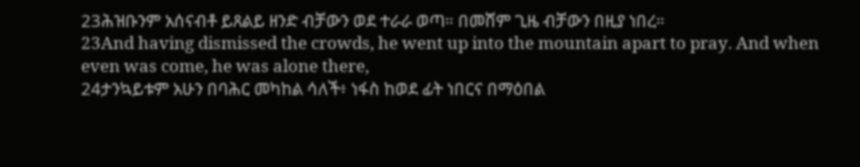23ሕዝቡንም አሰናብቶ ይጸልይ ዘንድ ብቻውን ወደ ተራራ ወጣ። በመሸም ጊዜ ብቻውን በዚያ ነበረ።
23And having dismissed the crowds, he went up into the mountain apart to pray. And when even was come, he was alone there,
24ታንኳይቱም አሁን በባሕር መካከል ሳለች፥ ነፋስ ከወደ ፊት ነበርና በማዕበል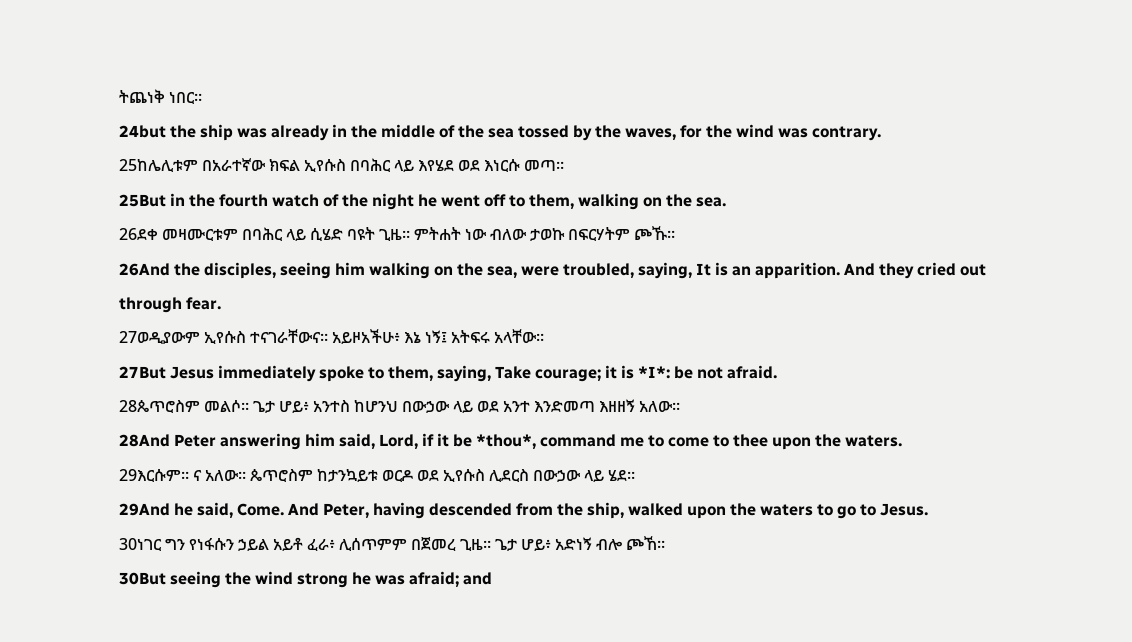ትጨነቅ ነበር።
24but the ship was already in the middle of the sea tossed by the waves, for the wind was contrary.
25ከሌሊቱም በአራተኛው ክፍል ኢየሱስ በባሕር ላይ እየሄደ ወደ እነርሱ መጣ።
25But in the fourth watch of the night he went off to them, walking on the sea.
26ደቀ መዛሙርቱም በባሕር ላይ ሲሄድ ባዩት ጊዜ። ምትሐት ነው ብለው ታወኩ በፍርሃትም ጮኹ።
26And the disciples, seeing him walking on the sea, were troubled, saying, It is an apparition. And they cried out through fear.
27ወዲያውም ኢየሱስ ተናገራቸውና። አይዞአችሁ፥ እኔ ነኝ፤ አትፍሩ አላቸው።
27But Jesus immediately spoke to them, saying, Take courage; it is *I*: be not afraid.
28ጴጥሮስም መልሶ። ጌታ ሆይ፥ አንተስ ከሆንህ በውኃው ላይ ወደ አንተ እንድመጣ እዘዘኝ አለው።
28And Peter answering him said, Lord, if it be *thou*, command me to come to thee upon the waters.
29እርሱም። ና አለው። ጴጥሮስም ከታንኳይቱ ወርዶ ወደ ኢየሱስ ሊደርስ በውኃው ላይ ሄደ።
29And he said, Come. And Peter, having descended from the ship, walked upon the waters to go to Jesus.
30ነገር ግን የነፋሱን ኃይል አይቶ ፈራ፥ ሊሰጥምም በጀመረ ጊዜ። ጌታ ሆይ፥ አድነኝ ብሎ ጮኸ።
30But seeing the wind strong he was afraid; and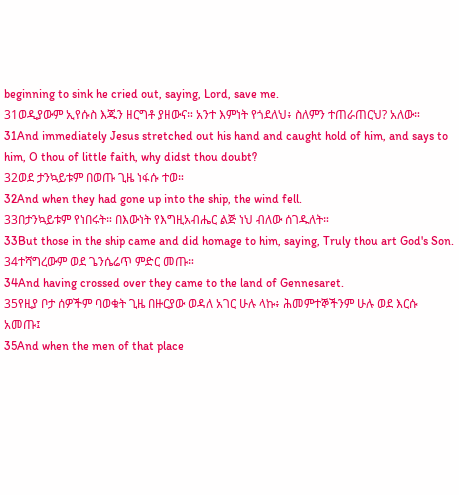beginning to sink he cried out, saying, Lord, save me.
31ወዲያውም ኢየሱስ እጁን ዘርግቶ ያዘውና። አንተ እምነት የጎደለህ፥ ስለምን ተጠራጠርህ? አለው።
31And immediately Jesus stretched out his hand and caught hold of him, and says to him, O thou of little faith, why didst thou doubt?
32ወደ ታንኳይቱም በወጡ ጊዜ ነፋሱ ተወ።
32And when they had gone up into the ship, the wind fell.
33በታንኳይቱም የነበሩት። በእውነት የእግዚአብሔር ልጅ ነህ ብለው ሰገዱለት።
33But those in the ship came and did homage to him, saying, Truly thou art God's Son.
34ተሻግረውም ወደ ጌንሴሬጥ ምድር መጡ።
34And having crossed over they came to the land of Gennesaret.
35የዚያ ቦታ ሰዎችም ባወቁት ጊዜ በዙርያው ወዳለ አገር ሁሉ ላኩ፥ ሕመምተኞችንም ሁሉ ወደ እርሱ አመጡ፤
35And when the men of that place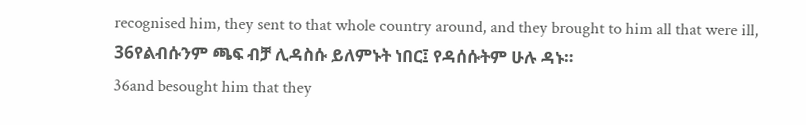recognised him, they sent to that whole country around, and they brought to him all that were ill,
36የልብሱንም ጫፍ ብቻ ሊዳስሱ ይለምኑት ነበር፤ የዳሰሱትም ሁሉ ዳኑ።
36and besought him that they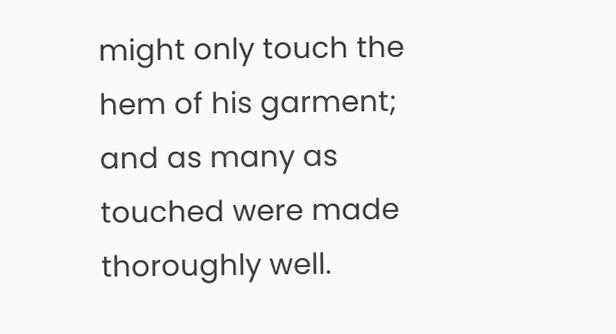might only touch the hem of his garment; and as many as touched were made thoroughly well.